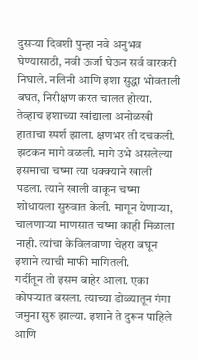दुसऱ्या दिवशी पुन्हा नवे अनुभव घेण्यासाठी, नवी ऊर्जा घेऊन सर्व वारकरी निघाले. नलिनी आणि इशा सुद्धा भोवताली बघत, निरीक्षण करत चालत होत्या. तेव्हाच इशाच्या खांद्याला अनोळखी हाताचा स्पर्श झाला. क्षणभर ती दचकली. झटकन मागे वळली. मागे उभे असलेल्या इसमाचा चष्मा त्या धक्क्याने खाली पडला. त्याने खाली वाकून चष्मा शोधायला सुरुवात केली. मागून येणाऱ्या, चालणाऱ्या माणसात चष्मा काही मिळाला नाही. त्यांचा केविलवाणा चेहरा बघून इशाने त्याची माफी मागितली.
गर्दीतून तो इसम बाहेर आला. एका कोपऱ्यात बसला. त्याच्या डोळ्यातून गंगा जमुना सुरु झाल्या. इशाने ते दुरून पाहिले आणि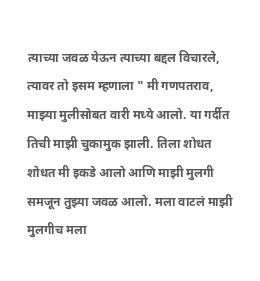त्याच्या जवळ येऊन त्याच्या बद्दल विचारले,
त्यावर तो इसम म्हणाला " मी गणपतराव, माझ्या मुलीसोबत वारी मध्ये आलो. या गर्दीत तिची माझी चुकामुक झाली. तिला शोधत शोधत मी इकडे आलो आणि माझी मुलगी समजून तुझ्या जवळ आलो. मला वाटलं माझी मुलगीच मला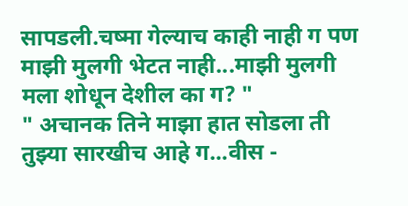सापडली.चष्मा गेल्याच काही नाही ग पण माझी मुलगी भेटत नाही...माझी मुलगी मला शोधून देशील का ग? "
" अचानक तिने माझा हात सोडला ती तुझ्या सारखीच आहे ग...वीस -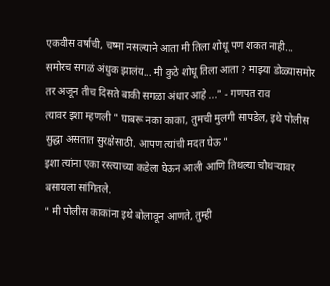एकवीस वर्षाची, चष्मा नसल्याने आता मी तिला शोधू पण शकत नाही... समोरच सगळं अंधुक झालंय... मी कुठे शोधू तिला आता ? माझ्या डोळ्यासमोर तर अजून तीच दिसते बाकी सगळा अंधार आहे ..." - गणपत राव
त्यावर इशा म्हणली " घाबरू नका काका, तुमची मुलगी सापडेल, इथे पोलीस सुद्धा असतात सुरक्षेसाठी. आपण त्यांची मदत घेऊ "
इशा त्यांना एका रस्त्याच्या कडेला घेऊन आली आणि तिथल्या चौथऱ्यावर बसायला सांगितले.
" मी पोलीस काकांना इथे बोलावून आणते, तुम्ही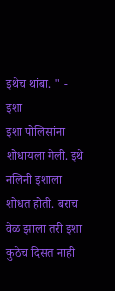इथेच थांबा. " - इशा
इशा पोलिसांना शोधायला गेली. इथे नलिनी इशाला शोधत होती. बराच वेळ झाला तरी इशा कुठेच दिसत नाही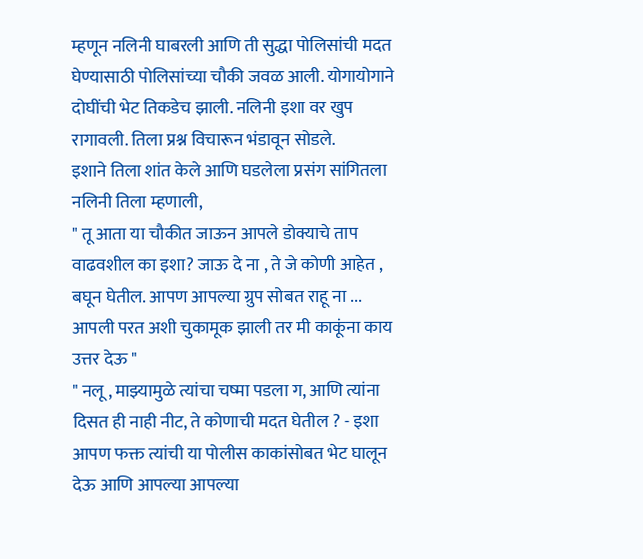म्हणून नलिनी घाबरली आणि ती सुद्धा पोलिसांची मदत घेण्यासाठी पोलिसांच्या चौकी जवळ आली. योगायोगाने दोघींची भेट तिकडेच झाली. नलिनी इशा वर खुप रागावली. तिला प्रश्न विचारून भंडावून सोडले.
इशाने तिला शांत केले आणि घडलेला प्रसंग सांगितला नलिनी तिला म्हणाली,
" तू आता या चौकीत जाऊन आपले डोक्याचे ताप वाढवशील का इशा? जाऊ दे ना , ते जे कोणी आहेत , बघून घेतील. आपण आपल्या ग्रुप सोबत राहू ना ... आपली परत अशी चुकामूक झाली तर मी काकूंना काय उत्तर देऊ "
" नलू , माझ्यामुळे त्यांचा चष्मा पडला ग, आणि त्यांना दिसत ही नाही नीट, ते कोणाची मदत घेतील ? - इशा
आपण फक्त त्यांची या पोलीस काकांसोबत भेट घालून देऊ आणि आपल्या आपल्या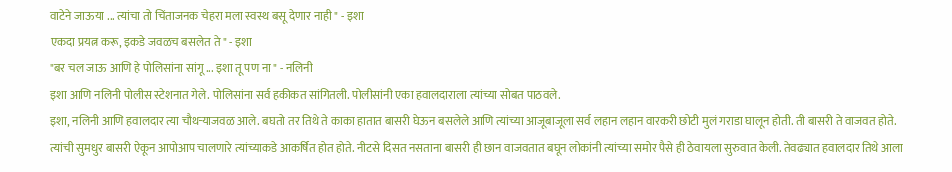वाटेने जाऊया ... त्यांचा तो चिंताजनक चेहरा मला स्वस्थ बसू देणार नाही " - इशा
एकदा प्रयत्न करू, इकडे जवळच बसलेत ते " - इशा
"बर चल जाऊ आणि हे पोलिसांना सांगू ... इशा तू पण ना " - नलिनी
इशा आणि नलिनी पोलीस स्टेशनात गेले. पोलिसांना सर्व हकीकत सांगितली. पोलीसांनी एका हवालदाराला त्यांच्या सोबत पाठवले.
इशा, नलिनी आणि हवालदार त्या चौथऱ्याजवळ आले. बघतो तर तिथे ते काका हातात बासरी घेऊन बसलेले आणि त्यांच्या आजूबाजूला सर्व लहान लहान वारकरी छोटी मुलं गराडा घालून होती. ती बासरी ते वाजवत होते. त्यांची सुमधुर बासरी ऐकून आपोआप चालणारे त्यांच्याकडे आकर्षित होत होते. नीटसे दिसत नसताना बासरी ही छान वाजवतात बघून लोकांनी त्यांच्या समोर पैसे ही ठेवायला सुरुवात केली. तेवढ्यात हवालदार तिथे आला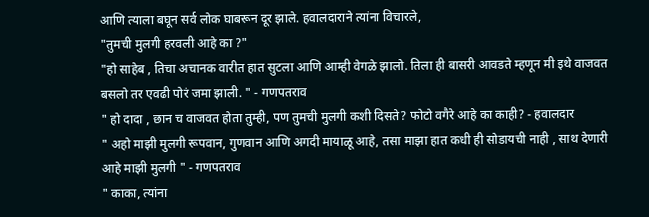आणि त्याला बघून सर्व लोक घाबरून दूर झाले. हवालदाराने त्यांना विचारले,
"तुमची मुलगी हरवली आहे का ?"
"हो साहेब , तिचा अचानक वारीत हात सुटला आणि आम्ही वेगळे झालो. तिला ही बासरी आवडते म्हणून मी इथे वाजवत बसलो तर एवढी पोरं जमा झाली. " - गणपतराव
" हो दादा , छान च वाजवत होता तुम्ही, पण तुमची मुलगी कशी दिसते? फोटो वगैरे आहे का काही? - हवालदार
" अहो माझी मुलगी रूपवान, गुणवान आणि अगदी मायाळू आहे, तसा माझा हात कधी ही सोडायची नाही , साथ देणारी आहे माझी मुलगी " - गणपतराव
" काका, त्यांना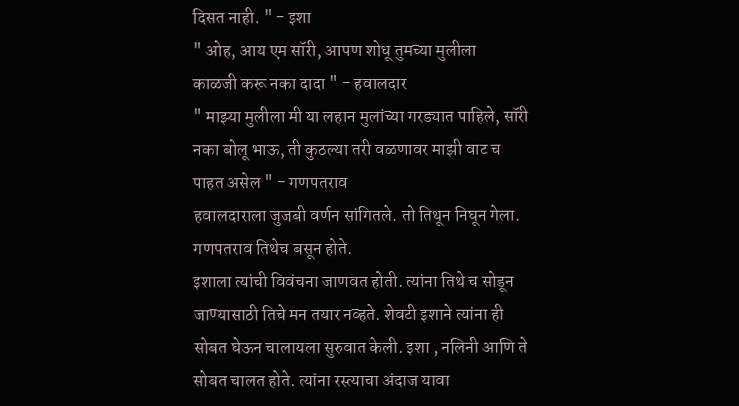दिसत नाही. " - इशा
" ओह, आय एम सॉरी, आपण शोधू तुमच्या मुलीला
काळजी करू नका दादा " - हवालदार
" माझ्या मुलीला मी या लहान मुलांच्या गरड्यात पाहिले, सॉरी नका बोलू भाऊ, ती कुठल्या तरी वळणावर माझी वाट च पाहत असेल " - गणपतराव
हवालदाराला जुजबी वर्णन सांगितले. तो तिथून निघून गेला. गणपतराव तिथेच बसून होते.
इशाला त्यांची विवंचना जाणवत होती. त्यांना तिथे च सोडून जाण्यासाठी तिचे मन तयार नव्हते. शेवटी इशाने त्यांना ही सोबत घेऊन चालायला सुरुवात केली. इशा , नलिनी आणि ते सोबत चालत होते. त्यांना रस्त्याचा अंदाज यावा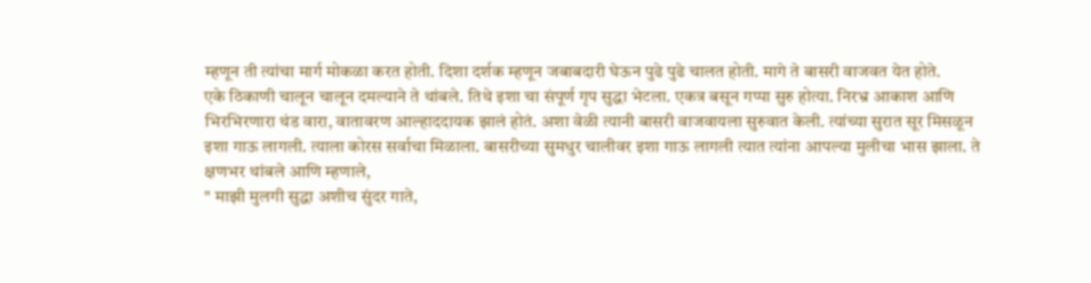म्हणून ती त्यांचा मार्ग मोकळा करत होती. दिशा दर्शक म्हणून जबाबदारी घेऊन पुढे पुढे चालत होती. मागे ते बासरी वाजवत येत होते.
एके ठिकाणी चालून चालून दमल्याने ते थांबले. तिथे इशा चा संपूर्ण गृप सुद्धा भेटला. एकत्र बसून गप्पा सुरु होत्या. निरभ्र आकाश आणि भिरभिरणारा थंड वारा, वातावरण आल्हाददायक झालं होतं. अशा वेळी त्यानी बासरी वाजवायला सुरुवात केली. त्यांच्या सुरात सूर मिसळून इशा गाऊ लागली. त्याला कोरस सर्वाचा मिळाला. बासरीच्या सुमधुर चालीवर इशा गाऊ लागली त्यात त्यांना आपल्या मुलीचा भास झाला. ते क्षणभर थांबले आणि म्हणाले,
" माझी मुलगी सुद्धा अशीच सुंदर गाते,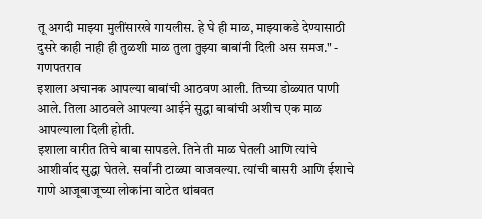तू अगदी माझ्या मुलींसारखे गायलीस. हे घे ही माळ, माझ्याकडे देण्यासाठी दुसरे काही नाही ही तुळशी माळ तुला तुझ्या बाबांनी दिली अस समज." - गणपतराव
इशाला अचानक आपल्या बाबांची आठवण आली. तिच्या डोळ्यात पाणी आले. तिला आठवले आपल्या आईने सुद्धा बाबांची अशीच एक माळ आपल्याला दिली होती.
इशाला वारीत तिचे बाबा सापडले. तिने ती माळ घेतली आणि त्यांचे आशीर्वाद सुद्धा घेतले. सर्वांनी टाळ्या वाजवल्या. त्यांची बासरी आणि ईशाचे गाणे आजूबाजूच्या लोकांना वाटेत थांबवत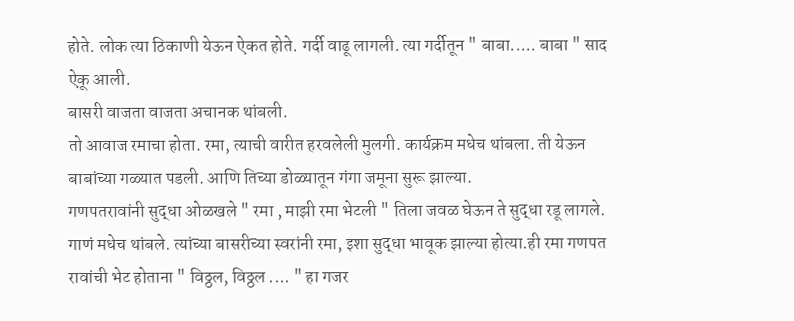होते. लोक त्या ठिकाणी येऊन ऐकत होते. गर्दी वाढू लागली. त्या गर्दीतून " बाबा..... बाबा " साद ऐकू आली.
बासरी वाजता वाजता अचानक थांबली.
तो आवाज रमाचा होता. रमा, त्याची वारीत हरवलेली मुलगी. कार्यक्रम मधेच थांबला. ती येऊन बाबांच्या गळ्यात पडली. आणि तिच्या डोळ्यातून गंगा जमूना सुरू झाल्या.
गणपतरावांनी सुद्धा ओळखले " रमा , माझी रमा भेटली " तिला जवळ घेऊन ते सुद्धा रडू लागले. गाणं मधेच थांबले. त्यांच्या बासरीच्या स्वरांनी रमा, इशा सुद्धा भावूक झाल्या होत्या.ही रमा गणपत रावांची भेट होताना " विठ्ठल, विठ्ठल .... " हा गजर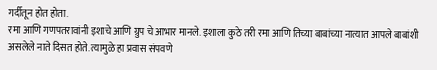गर्दीतून होत होता.
रमा आणि गणपतरावांनी इशाचे आणि ग्रुप चे आभार मानले. इशाला कुठे तरी रमा आणि तिच्या बाबांच्या नात्यात आपले बाबांशी असलेले नाते दिसत होते. त्यामुळे हा प्रवास संपवणे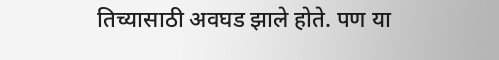तिच्यासाठी अवघड झाले होते. पण या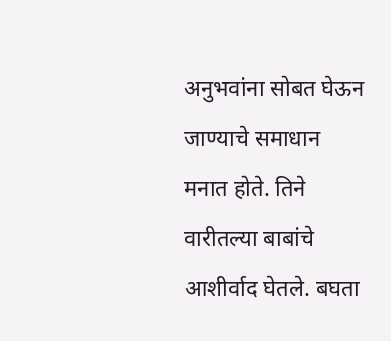अनुभवांना सोबत घेऊन जाण्याचे समाधान मनात होते. तिने वारीतल्या बाबांचे आशीर्वाद घेतले. बघता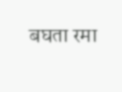बघता रमा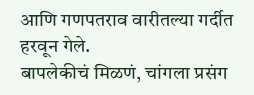आणि गणपतराव वारीतल्या गर्दीत हरवून गेले.
बापलेकीचं मिळणं, चांगला प्रसंग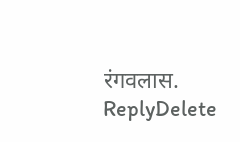रंगवलास.
ReplyDelete